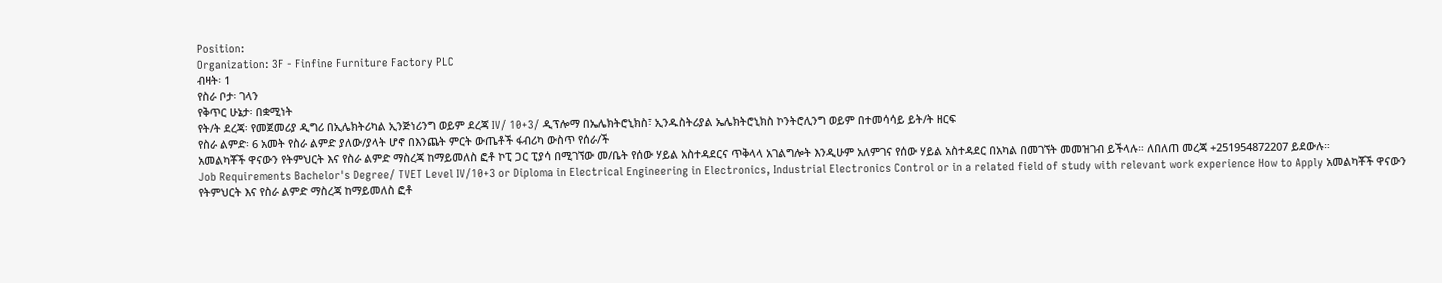Position:
Organization: 3F - Finfine Furniture Factory PLC
ብዛት፡ 1
የስራ ቦታ፡ ገላን
የቅጥር ሁኔታ፡ በቋሚነት
የት/ት ደረጃ፡ የመጀመሪያ ዲግሪ በኢሌክትሪካል ኢንጅነሪንግ ወይም ደረጃ IV/ 10+3/ ዲፕሎማ በኤሌክትሮኒክስ፣ ኢንዱስትሪያል ኤሌክትሮኒክስ ኮንትሮሊንግ ወይም በተመሳሳይ ይት/ት ዘርፍ
የስራ ልምድ፡ 6 አመት የስራ ልምድ ያለው/ያላት ሆኖ በእንጨት ምርት ውጤቶች ፋብሪካ ውስጥ የሰራ/ች
አመልካቾች ዋናውን የትምህርት እና የስራ ልምድ ማስረጃ ከማይመለስ ፎቶ ኮፒ ጋር ፒያሳ በሚገኘው መ/ቤት የሰው ሃይል አስተዳደርና ጥቅላላ አገልግሎት እንዲሁም አለምገና የሰው ሃይል አስተዳደር በአካል በመገኘት መመዝገብ ይችላሉ። ለበለጠ መረጃ +251954872207 ይደውሉ።
Job Requirements Bachelor's Degree/ TVET Level IV/10+3 or Diploma in Electrical Engineering in Electronics, Industrial Electronics Control or in a related field of study with relevant work experience How to Apply አመልካቾች ዋናውን የትምህርት እና የስራ ልምድ ማስረጃ ከማይመለስ ፎቶ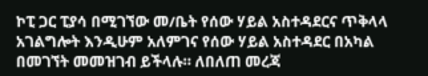ኮፒ ጋር ፒያሳ በሚገኘው መ/ቤት የሰው ሃይል አስተዳደርና ጥቅላላ አገልግሎት እንዲሁም አለምገና የሰው ሃይል አስተዳደር በአካል በመገኘት መመዝገብ ይችላሉ። ለበለጠ መረጃ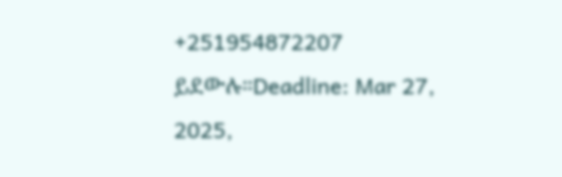+251954872207 ይደውሉ።Deadline: Mar 27, 2025,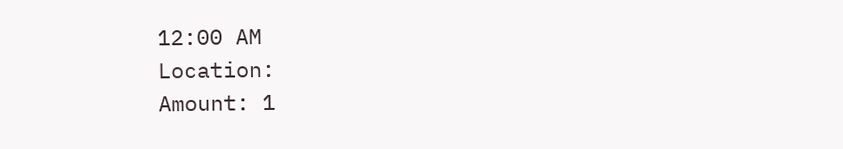12:00 AM
Location:
Amount: 1